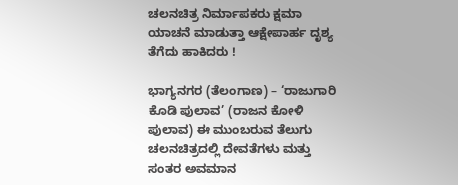ಚಲನಚಿತ್ರ ನಿರ್ಮಾಪಕರು ಕ್ಷಮಾ ಯಾಚನೆ ಮಾಡುತ್ತಾ ಆಕ್ಷೇಪಾರ್ಹ ದೃಶ್ಯ ತೆಗೆದು ಹಾಕಿದರು !

ಭಾಗ್ಯನಗರ (ತೆಲಂಗಾಣ) – ‘ರಾಜುಗಾರಿ ಕೊಡಿ ಪುಲಾವ’ (ರಾಜನ ಕೋಳಿ ಪುಲಾವ) ಈ ಮುಂಬರುವ ತೆಲುಗು ಚಲನಚಿತ್ರದಲ್ಲಿ ದೇವತೆಗಳು ಮತ್ತು ಸಂತರ ಅವಮಾನ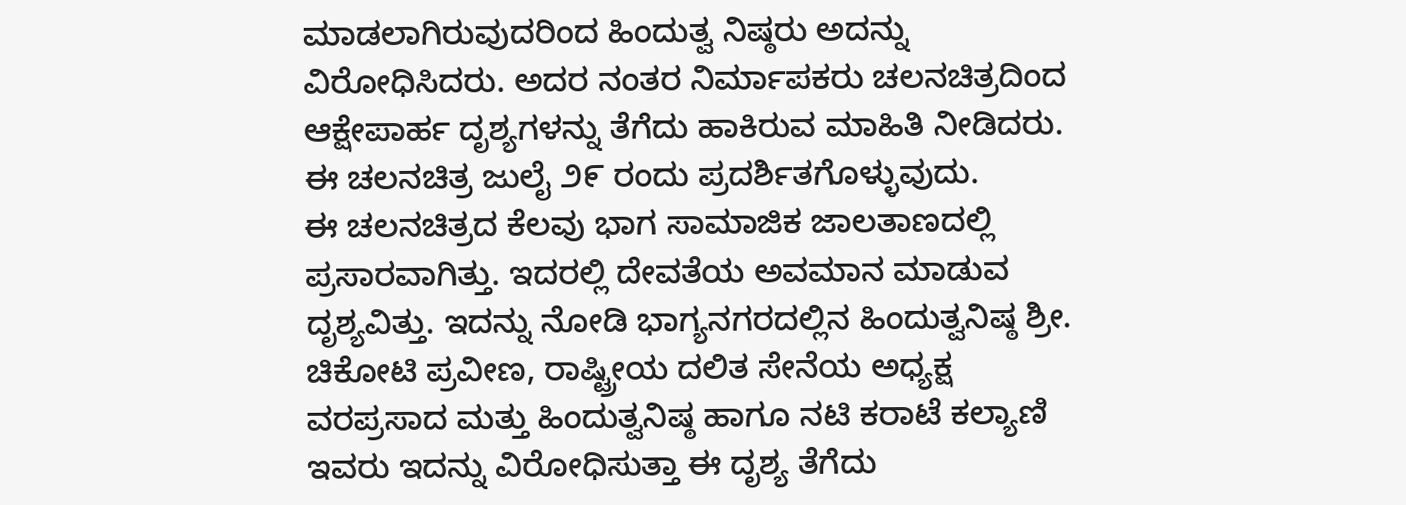ಮಾಡಲಾಗಿರುವುದರಿಂದ ಹಿಂದುತ್ವ ನಿಷ್ಠರು ಅದನ್ನು ವಿರೋಧಿಸಿದರು. ಅದರ ನಂತರ ನಿರ್ಮಾಪಕರು ಚಲನಚಿತ್ರದಿಂದ ಆಕ್ಷೇಪಾರ್ಹ ದೃಶ್ಯಗಳನ್ನು ತೆಗೆದು ಹಾಕಿರುವ ಮಾಹಿತಿ ನೀಡಿದರು. ಈ ಚಲನಚಿತ್ರ ಜುಲೈ ೨೯ ರಂದು ಪ್ರದರ್ಶಿತಗೊಳ್ಳುವುದು.
ಈ ಚಲನಚಿತ್ರದ ಕೆಲವು ಭಾಗ ಸಾಮಾಜಿಕ ಜಾಲತಾಣದಲ್ಲಿ ಪ್ರಸಾರವಾಗಿತ್ತು. ಇದರಲ್ಲಿ ದೇವತೆಯ ಅವಮಾನ ಮಾಡುವ ದೃಶ್ಯವಿತ್ತು. ಇದನ್ನು ನೋಡಿ ಭಾಗ್ಯನಗರದಲ್ಲಿನ ಹಿಂದುತ್ವನಿಷ್ಠ ಶ್ರೀ. ಚಿಕೋಟಿ ಪ್ರವೀಣ, ರಾಷ್ಟ್ರೀಯ ದಲಿತ ಸೇನೆಯ ಅಧ್ಯಕ್ಷ ವರಪ್ರಸಾದ ಮತ್ತು ಹಿಂದುತ್ವನಿಷ್ಠ ಹಾಗೂ ನಟಿ ಕರಾಟೆ ಕಲ್ಯಾಣಿ ಇವರು ಇದನ್ನು ವಿರೋಧಿಸುತ್ತಾ ಈ ದೃಶ್ಯ ತೆಗೆದು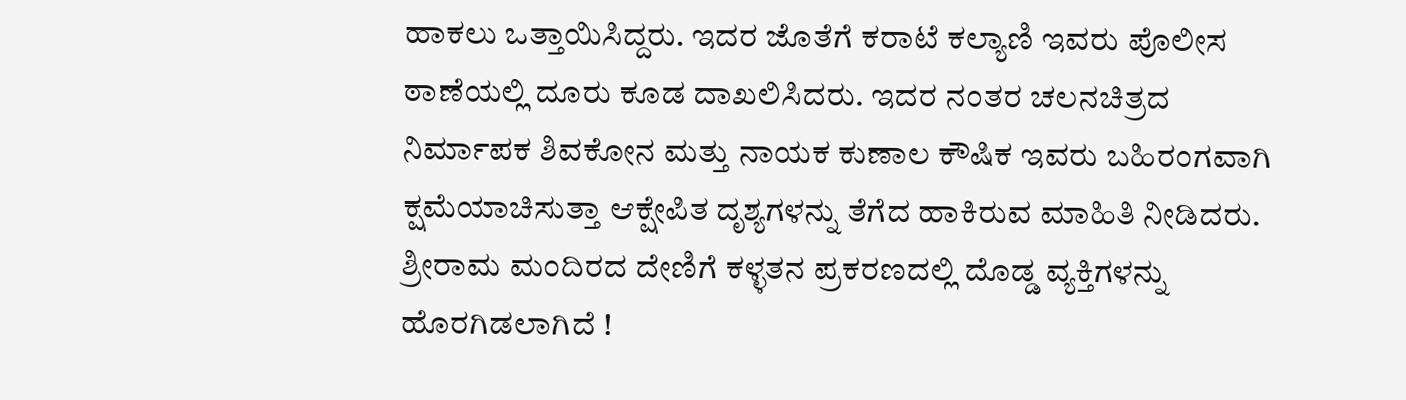ಹಾಕಲು ಒತ್ತಾಯಿಸಿದ್ದರು. ಇದರ ಜೊತೆಗೆ ಕರಾಟೆ ಕಲ್ಯಾಣಿ ಇವರು ಪೊಲೀಸ ಠಾಣೆಯಲ್ಲಿ ದೂರು ಕೂಡ ದಾಖಲಿಸಿದರು. ಇದರ ನಂತರ ಚಲನಚಿತ್ರದ ನಿರ್ಮಾಪಕ ಶಿವಕೋನ ಮತ್ತು ನಾಯಕ ಕುಣಾಲ ಕೌಷಿಕ ಇವರು ಬಹಿರಂಗವಾಗಿ ಕ್ಷಮೆಯಾಚಿಸುತ್ತಾ ಆಕ್ಷೇಪಿತ ದೃಶ್ಯಗಳನ್ನು ತೆಗೆದ ಹಾಕಿರುವ ಮಾಹಿತಿ ನೀಡಿದರು.
ಶ್ರೀರಾಮ ಮಂದಿರದ ದೇಣಿಗೆ ಕಳ್ಳತನ ಪ್ರಕರಣದಲ್ಲಿ ದೊಡ್ಡ ವ್ಯಕ್ತಿಗಳನ್ನು ಹೊರಗಿಡಲಾಗಿದೆ !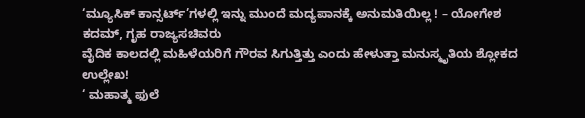‘ಮ್ಯೂಸಿಕ್ ಕಾನ್ಸರ್ಟ್’ಗಳಲ್ಲಿ ಇನ್ನು ಮುಂದೆ ಮದ್ಯಪಾನಕ್ಕೆ ಅನುಮತಿಯಿಲ್ಲ ! – ಯೋಗೇಶ ಕದಮ್, ಗೃಹ ರಾಜ್ಯಸಚಿವರು
ವೈದಿಕ ಕಾಲದಲ್ಲಿ ಮಹಿಳೆಯರಿಗೆ ಗೌರವ ಸಿಗುತ್ತಿತ್ತು ಎಂದು ಹೇಳುತ್ತಾ ಮನುಸ್ಮೃತಿಯ ಶ್ಲೋಕದ ಉಲ್ಲೇಖ!
‘ ಮಹಾತ್ಮ ಫುಲೆ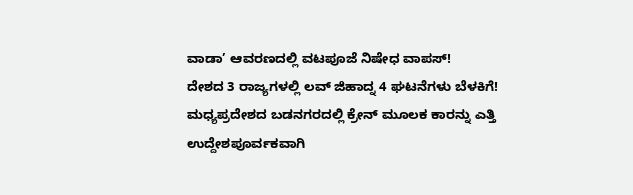ವಾಡಾ’ ಆವರಣದಲ್ಲಿ ವಟಪೂಜೆ ನಿಷೇಧ ವಾಪಸ್!
ದೇಶದ 3 ರಾಜ್ಯಗಳಲ್ಲಿ ಲವ್ ಜಿಹಾದ್ನ 4 ಘಟನೆಗಳು ಬೆಳಕಿಗೆ!
ಮಧ್ಯಪ್ರದೇಶದ ಬಡನಗರದಲ್ಲಿ ಕ್ರೇನ್ ಮೂಲಕ ಕಾರನ್ನು ಎತ್ತಿ ಉದ್ದೇಶಪೂರ್ವಕವಾಗಿ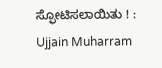ಸ್ಫೋಟಿಸಲಾಯಿತು ! : Ujjain Muharram